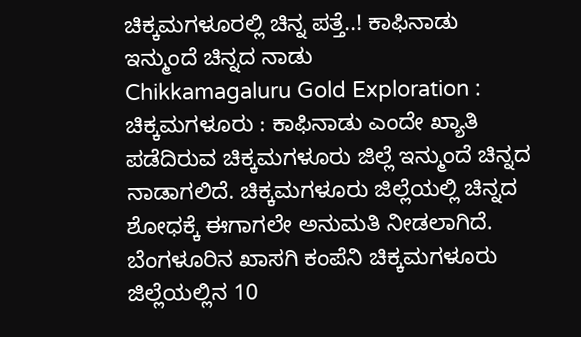ಚಿಕ್ಕಮಗಳೂರಲ್ಲಿ ಚಿನ್ನ ಪತ್ತೆ..! ಕಾಫಿನಾಡು ಇನ್ಮುಂದೆ ಚಿನ್ನದ ನಾಡು
Chikkamagaluru Gold Exploration : ಚಿಕ್ಕಮಗಳೂರು : ಕಾಫಿನಾಡು ಎಂದೇ ಖ್ಯಾತಿ ಪಡೆದಿರುವ ಚಿಕ್ಕಮಗಳೂರು ಜಿಲ್ಲೆ ಇನ್ಮುಂದೆ ಚಿನ್ನದ ನಾಡಾಗಲಿದೆ. ಚಿಕ್ಕಮಗಳೂರು ಜಿಲ್ಲೆಯಲ್ಲಿ ಚಿನ್ನದ ಶೋಧಕ್ಕೆ ಈಗಾಗಲೇ ಅನುಮತಿ ನೀಡಲಾಗಿದೆ. ಬೆಂಗಳೂರಿನ ಖಾಸಗಿ ಕಂಪೆನಿ ಚಿಕ್ಕಮಗಳೂರು ಜಿಲ್ಲೆಯಲ್ಲಿನ 10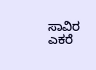ಸಾವಿರ ಎಕರೆ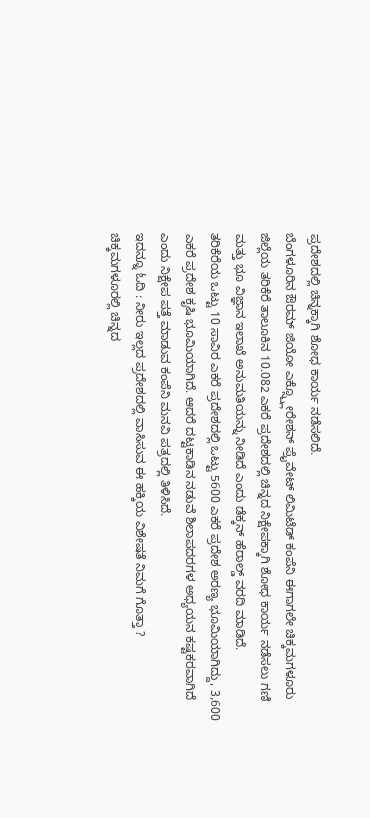ಪ್ರದೇಶದಲ್ಲಿ ಚಿನ್ನಕ್ಕಾಗಿ ಶೋಧ ಕಾರ್ಯ ನಡೆಸಲಿದೆ.
ಬೆಂಗಳೂರಿನ ಔರಮ್ ಜಿಯೋ ಎಕ್ಸ್ಪ್ಲೋರೇಶನ್ ಪ್ರೈವೇಟ್ ಲಿಮಿಟೆಡ್ ಕಂಪೆನಿ ಈಗಾಗಲೇ ಚಿಕ್ಕಮಗಳೂರು ಜಿಲ್ಲೆಯ ತರಿಕೆರೆ ತಾಲೂಕಿನ 10.082 ಎಕರೆ ಪ್ರದೇಶದಲ್ಲಿ ಚಿನ್ನದ ನಿಕ್ಷೇಪಕ್ಕಾಗಿ ಶೋಧ ಕಾರ್ಯ ನಡೆಸಲು ಗಣಿ ಮತ್ತು ಭೂ ವಿಜ್ಞಾನ ಇಲಾಖೆ ಅನುಮತಿಯನ್ನು ನೀಡಿದೆ ಎಂದು ಡೆಕ್ಕನ್ ಹೆರಾಲ್ಡ್ ವರದಿ ಮಾಡಿದೆ.
ತರಿಕೆರೆಯ ಒಟ್ಟು 10 ಸಾವಿರ ಎಕರೆ ಪ್ರದೇಶದಲ್ಲಿ ಒಟ್ಟು 5600 ಎಕರೆ ಪ್ರದೇಶ ಅರಣ್ಯ ಭೂಮಿಯಾಗಿದ್ದು, 3,600 ಎಕರೆ ಪ್ರದೇಶ ಕೃಷಿ ಭೂಮಿಯಾಗಿದೆ. ಆದರೆ ದಟ್ಟಕಾಡಿನ ನಡುವೆ ಶಿಲಾಪದರಗಳ ಅಧ್ಯಯನ ಕಷ್ಟಕರವಾಗಿದೆ ಎಂದು ನಿಕ್ಷೇಪ ಪತ್ತೆ ಮಾಡುವ ಕಂಪೆನಿ ಮನವಿ ಪತ್ರದಲ್ಲಿ ತಿಳಿಸಿದೆ.
ಇದನ್ನೂ ಓದಿ : ನೀರು ಇಲ್ಲದ ಪ್ರದೇಶದಲ್ಲಿ ವಾಸಿಸುವ ಈ ಹಕ್ಕಿಯ ವಿಶೇಷತೆ ನಿಮಗೆ ಗೊತ್ತಾ ?
ಚಿಕ್ಕಮಗಳೂರಲ್ಲಿ ಚಿನ್ನದ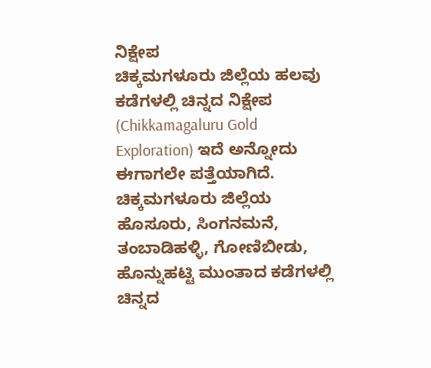ನಿಕ್ಷೇಪ
ಚಿಕ್ಕಮಗಳೂರು ಜಿಲ್ಲೆಯ ಹಲವು ಕಡೆಗಳಲ್ಲಿ ಚಿನ್ನದ ನಿಕ್ಷೇಪ (Chikkamagaluru Gold Exploration) ಇದೆ ಅನ್ನೋದು ಈಗಾಗಲೇ ಪತ್ತೆಯಾಗಿದೆ. ಚಿಕ್ಕಮಗಳೂರು ಜಿಲ್ಲೆಯ ಹೊಸೂರು, ಸಿಂಗನಮನೆ, ತಂಬಾಡಿಹಳ್ಳಿ, ಗೋಣಿಬೀಡು, ಹೊನ್ನುಹಟ್ಟಿ ಮುಂತಾದ ಕಡೆಗಳಲ್ಲಿ ಚಿನ್ನದ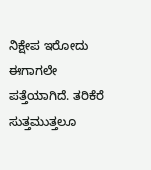ನಿಕ್ಷೇಪ ಇರೋದು ಈಗಾಗಲೇ ಪತ್ತೆಯಾಗಿದೆ. ತರಿಕೆರೆ ಸುತ್ತಮುತ್ತಲೂ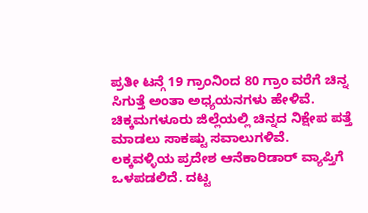ಪ್ರತೀ ಟನ್ಗೆ 19 ಗ್ರಾಂನಿಂದ 80 ಗ್ರಾಂ ವರೆಗೆ ಚಿನ್ನ ಸಿಗುತ್ತೆ ಅಂತಾ ಅಧ್ಯಯನಗಳು ಹೇಳಿವೆ.
ಚಿಕ್ಕಮಗಳೂರು ಜಿಲ್ಲೆಯಲ್ಲಿ ಚಿನ್ನದ ನಿಕ್ಷೇಪ ಪತ್ತೆ ಮಾಡಲು ಸಾಕಷ್ಟು ಸವಾಲುಗಳಿವೆ. ಲಕ್ಕವಳ್ಳಿಯ ಪ್ರದೇಶ ಆನೆಕಾರಿಡಾರ್ ವ್ಯಾಪ್ತಿಗೆ ಒಳಪಡಲಿದೆ. ದಟ್ಟ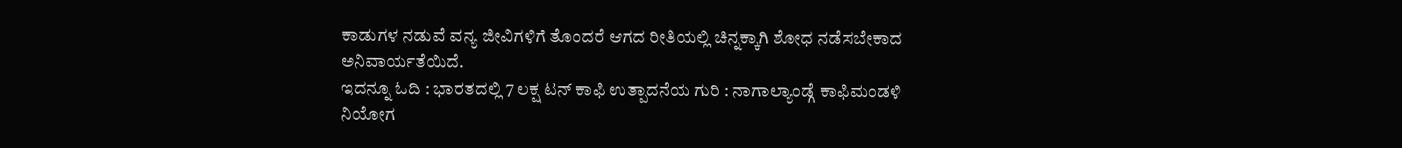ಕಾಡುಗಳ ನಡುವೆ ವನ್ಯ ಜೀವಿಗಳಿಗೆ ತೊಂದರೆ ಆಗದ ರೀತಿಯಲ್ಲಿ ಚಿನ್ನಕ್ಕಾಗಿ ಶೋಧ ನಡೆಸಬೇಕಾದ ಅನಿವಾರ್ಯತೆಯಿದೆ.
ಇದನ್ನೂ ಓದಿ : ಭಾರತದಲ್ಲಿ 7 ಲಕ್ಷ ಟನ್ ಕಾಫಿ ಉತ್ಪಾದನೆಯ ಗುರಿ : ನಾಗಾಲ್ಯಾಂಡ್ಗೆ ಕಾಫಿಮಂಡಳಿ ನಿಯೋಗ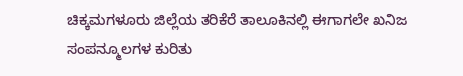ಚಿಕ್ಕಮಗಳೂರು ಜಿಲ್ಲೆಯ ತರಿಕೆರೆ ತಾಲೂಕಿನಲ್ಲಿ ಈಗಾಗಲೇ ಖನಿಜ ಸಂಪನ್ಮೂಲಗಳ ಕುರಿತು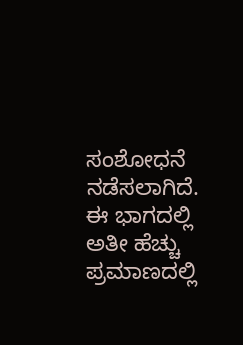ಸಂಶೋಧನೆ ನಡೆಸಲಾಗಿದೆ. ಈ ಭಾಗದಲ್ಲಿ ಅತೀ ಹೆಚ್ಚು ಪ್ರಮಾಣದಲ್ಲಿ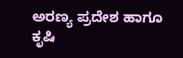ಅರಣ್ಯ ಪ್ರದೇಶ ಹಾಗೂ ಕೃಷಿ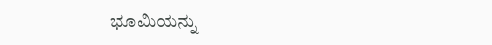ಭೂಮಿಯನ್ನು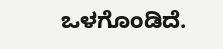ಒಳಗೊಂಡಿದೆ.